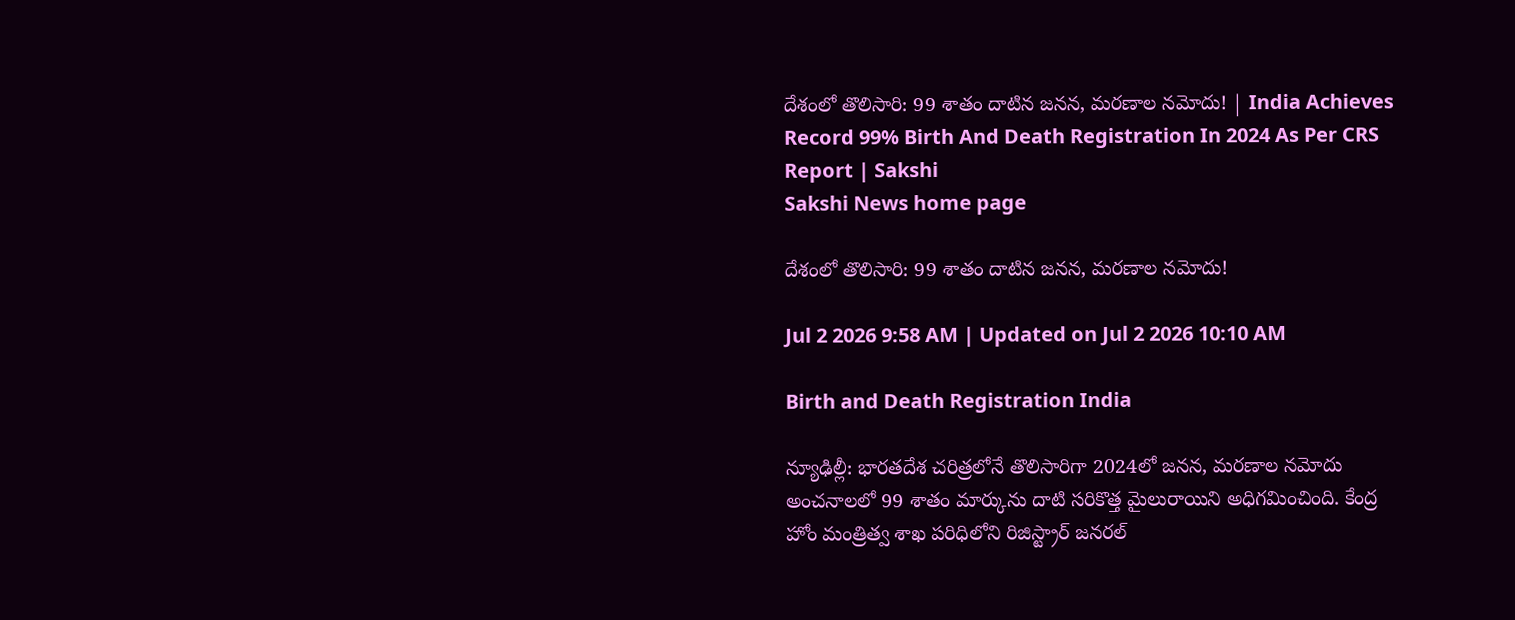దేశంలో తొలిసారి: 99 శాతం దాటిన జనన, మరణాల నమోదు! | India Achieves Record 99% Birth And Death Registration In 2024 As Per CRS Report | Sakshi
Sakshi News home page

దేశంలో తొలిసారి: 99 శాతం దాటిన జనన, మరణాల నమోదు!

Jul 2 2026 9:58 AM | Updated on Jul 2 2026 10:10 AM

Birth and Death Registration India

న్యూఢిల్లీ: భారతదేశ చరిత్రలోనే తొలిసారిగా 2024లో జనన, మరణాల నమోదు అంచనాలలో 99 శాతం మార్కును దాటి సరికొత్త మైలురాయిని అధిగమించింది. కేంద్ర హోం మంత్రిత్వ శాఖ పరిధిలోని రిజిస్ట్రార్ జనరల్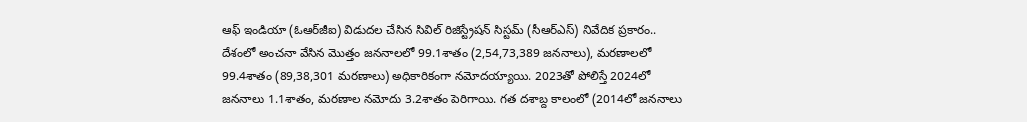ఆఫ్ ఇండియా (ఓఆర్‌జీఐ) విడుదల చేసిన సివిల్ రిజిస్ట్రేషన్ సిస్టమ్ (సీఆర్‌ఎస్‌) నివేదిక ప్రకారం.. దేశంలో అంచనా వేసిన మొత్తం జననాలలో 99.1శాతం (2,54,73,389 జననాలు), మరణాలలో 99.4శాతం (89,38,301 మరణాలు) అధికారికంగా నమోదయ్యాయి. 2023తో పోలిస్తే 2024లో జననాలు 1.1శాతం, మరణాల నమోదు 3.2శాతం పెరిగాయి. గత దశాబ్ద కాలంలో (2014లో జననాలు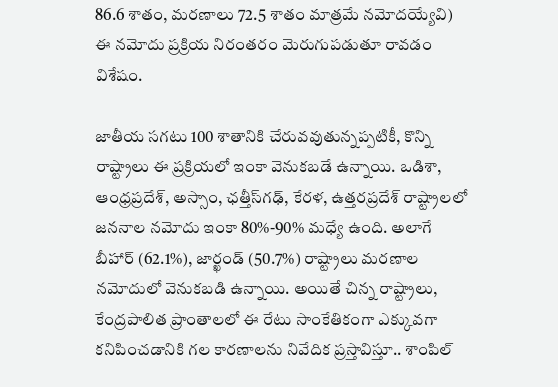86.6 శాతం, మరణాలు 72.5 శాతం మాత్రమే నమోదయ్యేవి) ఈ నమోదు ప్రక్రియ నిరంతరం మెరుగుపడుతూ రావడం విశేషం.

జాతీయ సగటు 100 శాతానికి చేరువవుతున్నప్పటికీ, కొన్ని రాష్ట్రాలు ఈ ప్రక్రియలో ఇంకా వెనుకబడే ఉన్నాయి. ఒడిశా, ఆంధ్రప్రదేశ్, అస్సాం, ఛత్తీస్‌గఢ్, కేరళ, ఉత్తరప్రదేశ్ రాష్ట్రాలలో జననాల నమోదు ఇంకా 80%-90% మధ్యే ఉంది. అలాగే బీహార్ (62.1%), జార్ఖండ్ (50.7%) రాష్ట్రాలు మరణాల నమోదులో వెనుకబడి ఉన్నాయి. అయితే చిన్న రాష్ట్రాలు, కేంద్రపాలిత ప్రాంతాలలో ఈ రేటు సాంకేతికంగా ఎక్కువగా కనిపించడానికి గల కారణాలను నివేదిక ప్రస్తావిస్తూ.. శాంపిల్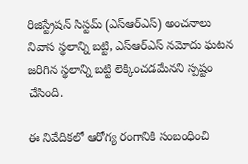రిజిస్ట్రేషన్ సిస్టమ్ (ఎస్‌ఆర్‌ఎస్‌) అంచనాలు నివాస స్థలాన్ని బట్టి, ఎస్‌ఆర్‌ఎస్‌ నమోదు ఘటన జరిగిన స్థలాన్ని బట్టి లెక్కించడమేనని స్పష్టం చేసింది.

ఈ నివేదికలో ఆరోగ్య రంగానికి సంబంధించి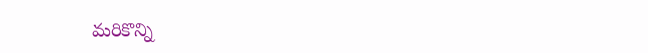మరికొన్ని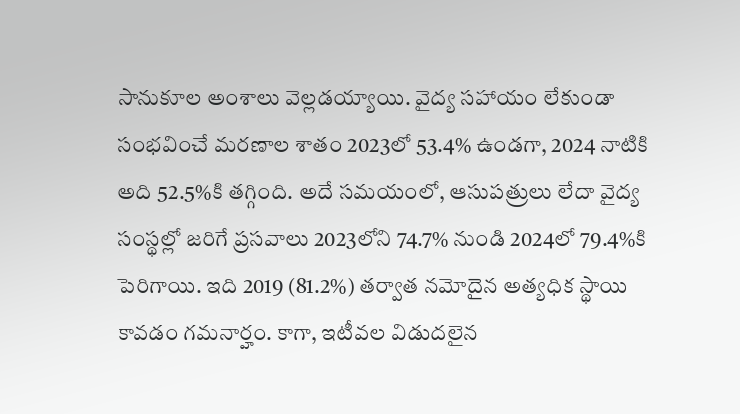సానుకూల అంశాలు వెల్లడయ్యాయి. వైద్య సహాయం లేకుండా సంభవించే మరణాల శాతం 2023లో 53.4% ఉండగా, 2024 నాటికి అది 52.5%కి తగ్గింది. అదే సమయంలో, ఆసుపత్రులు లేదా వైద్య సంస్థల్లో జరిగే ప్రసవాలు 2023లోని 74.7% నుండి 2024లో 79.4%కి పెరిగాయి. ఇది 2019 (81.2%) తర్వాత నమోదైన అత్యధిక స్థాయి కావడం గమనార్హం. కాగా, ఇటీవల విడుదలైన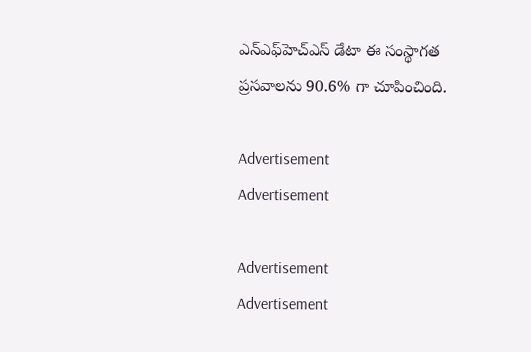ఎన్‌ఎఫ్‌హెచ్‌ఎస్ డేటా ఈ సంస్థాగత ప్రసవాలను 90.6% గా చూపించింది.

Advertisement
Advertisement

Advertisement
Advertisement